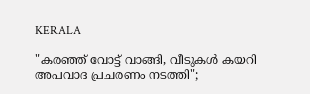KERALA

"കരഞ്ഞ് വോട്ട് വാങ്ങി, വീടുകൾ കയറി അപവാദ പ്രചരണം നടത്തി";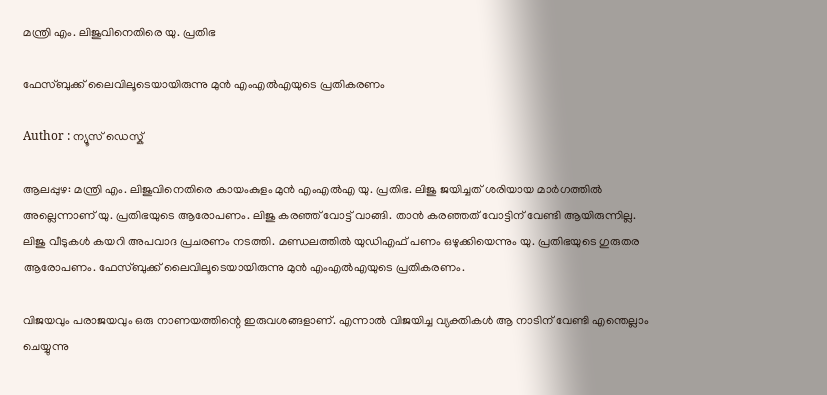മന്ത്രി എം. ലിജുവിനെതിരെ യു. പ്രതിഭ

ഫേസ്‍ബുക്ക് ലൈവിലൂടെയായിരുന്നു മുൻ എംഎൽഎയുടെ പ്രതികരണം

Author : ന്യൂസ് ഡെസ്ക്

ആലപ്പുഴ: മന്ത്രി എം. ലിജുവിനെതിരെ കായംകുളം മുൻ എംഎൽഎ യു. പ്രതിഭ. ലിജു ജയിച്ചത് ശരിയായ മാർഗത്തിൽ അല്ലെന്നാണ് യു. പ്രതിഭയുടെ ആരോപണം. ലിജു കരഞ്ഞ് വോട്ട് വാങ്ങി. താൻ കരഞ്ഞത് വോട്ടിന് വേണ്ടി ആയിരുന്നില്ല. ലിജു വീടുകൾ കയറി അപവാദ പ്രചരണം നടത്തി. മണ്ഡലത്തിൽ യുഡിഎഫ് പണം ഒഴുക്കിയെന്നും യു. പ്രതിഭയുടെ ഗുരുതര ആരോപണം. ഫേസ്‍ബുക്ക് ലൈവിലൂടെയായിരുന്നു മുൻ എംഎൽഎയുടെ പ്രതികരണം.

വിജയവും പരാജയവും ഒരു നാണയത്തിന്റെ ഇരുവശങ്ങളാണ്. എന്നാൽ വിജയിച്ച വ്യക്തികൾ ആ നാടിന് വേണ്ടി എന്തെല്ലാം ചെയ്യുന്നു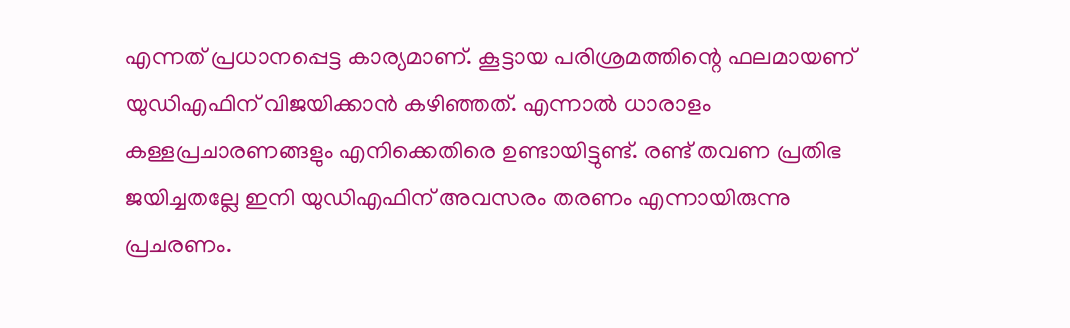എന്നത് പ്രധാനപ്പെട്ട കാര്യമാണ്. കൂട്ടായ പരിശ്രമത്തിന്റെ ഫലമായണ് യുഡ‍ിഎഫിന് വിജയിക്കാൻ കഴിഞ്ഞത്. എന്നാൽ ധാരാളം കള്ളപ്രചാരണങ്ങളും എനിക്കെതിരെ ഉണ്ടായിട്ടുണ്ട്. രണ്ട് തവണ പ്രതിഭ ജയിച്ചതല്ലേ ഇനി യുഡിഎഫിന് അവസരം തരണം എന്നായിരുന്നു പ്രചരണം.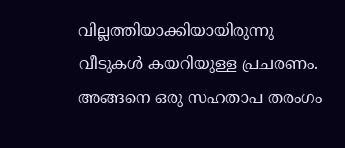വില്ലത്തിയാക്കിയായിരുന്നു വീടുകൾ കയറിയുള്ള പ്രചരണം. അങ്ങനെ ഒരു സഹതാപ തരംഗം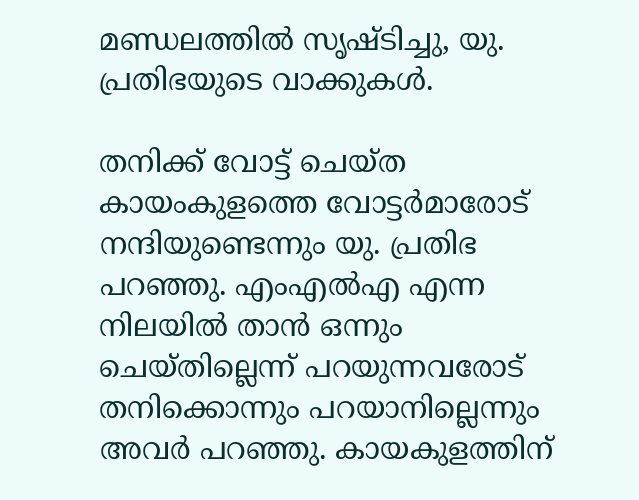മണ്ഡലത്തിൽ സൃഷ്ടിച്ചു, യു. പ്രതിഭയുടെ വാക്കുകൾ.

തനിക്ക് വോട്ട് ചെയ്ത കായംകുളത്തെ വോട്ടർമാരോട് നന്ദിയുണ്ടെന്നും യു. പ്രതിഭ പറഞ്ഞു. എംഎൽഎ എന്ന നിലയിൽ താൻ ഒന്നും ചെയ്തില്ലെന്ന് പറയുന്നവരോട് തനിക്കൊന്നും പറയാനില്ലെന്നും അവർ പറഞ്ഞു. കായകുളത്തിന്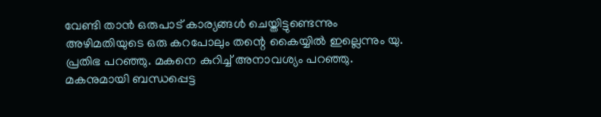വേണ്ടി താൻ ഒരുപാട് കാര്യങ്ങൾ ചെയ്തിട്ടുണ്ടെന്നും അഴിമതിയുടെ ഒരു കറപോലും തന്റെ കൈയ്യിൽ ഇല്ലെന്നും യു. പ്രതിഭ പറഞ്ഞു. മകനെ കുറിച്ച് അനാവശ്യം പറഞ്ഞു. മകനുമായി ബന്ധപ്പെട്ട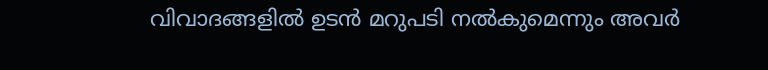വിവാദങ്ങളിൽ ഉടൻ മറുപടി നൽകുമെന്നും അവർ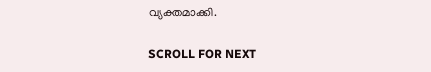വ്യക്തമാക്കി.

SCROLL FOR NEXT